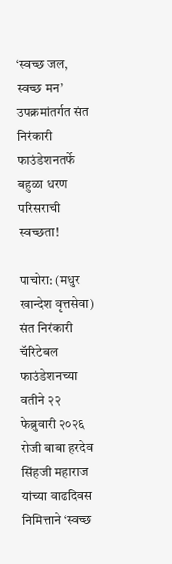‘स्वच्छ जल, स्वच्छ मन’ उपक्रमांतर्गत संत निरंकारी फाउंडेशनतर्फे बहुळा धरण परिसराची स्वच्छता!

पाचोरा: (मधुर खान्देश वृत्तसेवा) संत निरंकारी चॅरिटेबल फाउंडेशनच्या वतीने २२ फेब्रुवारी २०२६ रोजी बाबा हरदेव सिंहजी महाराज यांच्या वाढदिवस निमित्ताने ‘स्वच्छ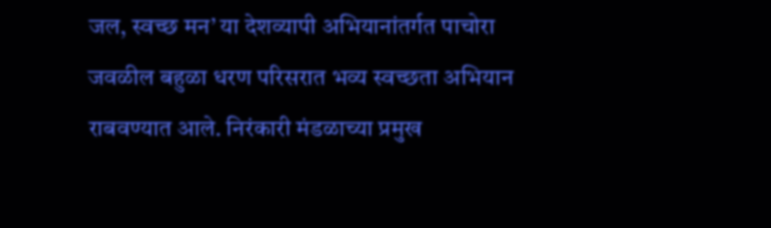जल, स्वच्छ मन’ या देशव्यापी अभियानांतर्गत पाचोरा जवळील बहुळा धरण परिसरात भव्य स्वच्छता अभियान राबवण्यात आले. निरंकारी मंडळाच्या प्रमुख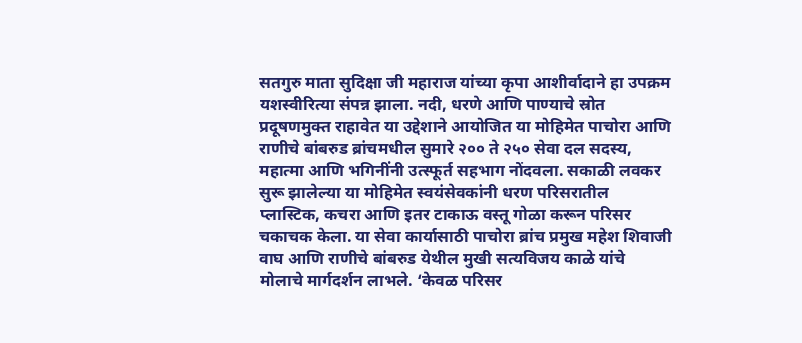सतगुरु माता सुदिक्षा जी महाराज यांच्या कृपा आशीर्वादाने हा उपक्रम यशस्वीरित्या संपन्न झाला. नदी, धरणे आणि पाण्याचे स्रोत प्रदूषणमुक्त राहावेत या उद्देशाने आयोजित या मोहिमेत पाचोरा आणि राणीचे बांबरुड ब्रांचमधील सुमारे २०० ते २५० सेवा दल सदस्य, महात्मा आणि भगिनींनी उत्स्फूर्त सहभाग नोंदवला. सकाळी लवकर सुरू झालेल्या या मोहिमेत स्वयंसेवकांनी धरण परिसरातील प्लास्टिक, कचरा आणि इतर टाकाऊ वस्तू गोळा करून परिसर चकाचक केला. या सेवा कार्यासाठी पाचोरा ब्रांच प्रमुख महेश शिवाजी वाघ आणि राणीचे बांबरुड येथील मुखी सत्यविजय काळे यांचे मोलाचे मार्गदर्शन लाभले. ‘केवळ परिसर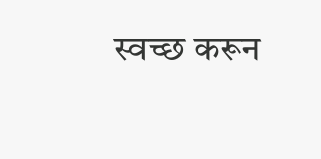स्वच्छ करून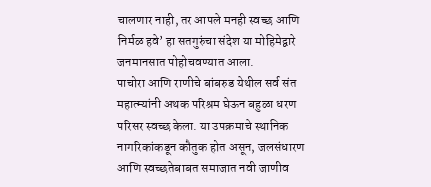चालणार नाही, तर आपले मनही स्वच्छ आणि निर्मळ हवे’ हा सतगुरुंचा संदेश या मोहिमेद्वारे जनमानसात पोहोचवण्यात आला.
पाचोरा आणि राणीचे बांबरुड येथील सर्व संत महात्म्यांनी अथक परिश्रम घेऊन बहुळा धरण परिसर स्वच्छ केला. या उपक्रमाचे स्थानिक नागरिकांकडून कौतुक होत असून, जलसंधारण आणि स्वच्छतेबाबत समाजात नवी जाणीव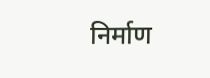निर्माण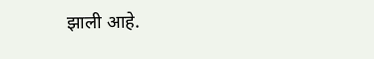झाली आहे.